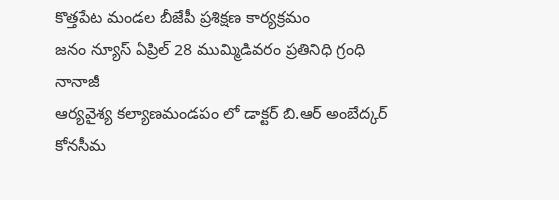కొత్తపేట మండల బీజేపీ ప్రశిక్షణ కార్యక్రమం
జనం న్యూస్ ఏప్రిల్ 28 ముమ్మిడివరం ప్రతినిధి గ్రంధి నానాజీ
ఆర్యవైశ్య కల్యాణమండపం లో డాక్టర్ బి.ఆర్ అంబేద్కర్ కోనసీమ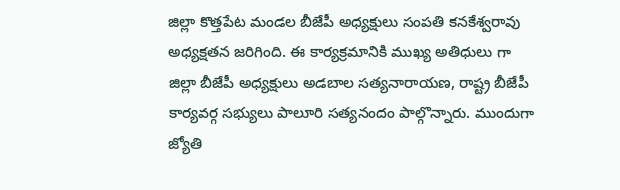జిల్లా కొత్తపేట మండల బీజేపీ అధ్యక్షులు సంపతి కనకేశ్వరావు అధ్యక్షతన జరిగింది. ఈ కార్యక్రమానికి ముఖ్య అతిధులు గా జిల్లా బీజేపీ అధ్యక్షులు అడబాల సత్యనారాయణ, రాష్ట్ర బీజేపీ కార్యవర్గ సభ్యులు పాలూరి సత్యనందం పాల్గొన్నారు. ముందుగా జ్యోతి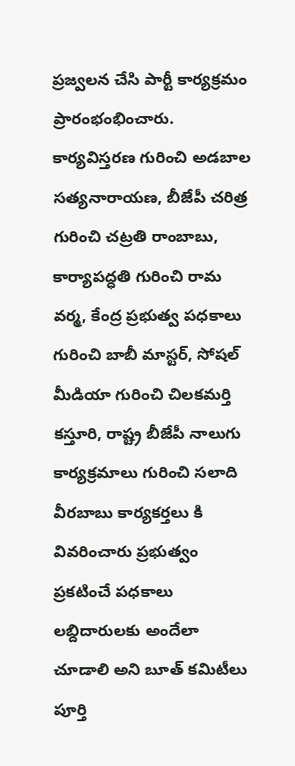ప్రజ్వలన చేసి పార్టీ కార్యక్రమం ప్రారంభంభించారు. కార్యవిస్తరణ గురించి అడబాల సత్యనారాయణ, బీజేపీ చరిత్ర గురించి చట్రతి రాంబాబు, కార్యాపద్ధతి గురించి రామ వర్మ, కేంద్ర ప్రభుత్వ పధకాలు గురించి బాబీ మాస్టర్, సోషల్ మీడియా గురించి చిలకమర్తి కస్తూరి, రాష్ట్ర బీజేపీ నాలుగు కార్యక్రమాలు గురించి సలాది వీరబాబు కార్యకర్తలు కి వివరించారు ప్రభుత్వం ప్రకటించే పధకాలు లబ్దిదారులకు అందేలా చూడాలి అని బూత్ కమిటీలు పూర్తి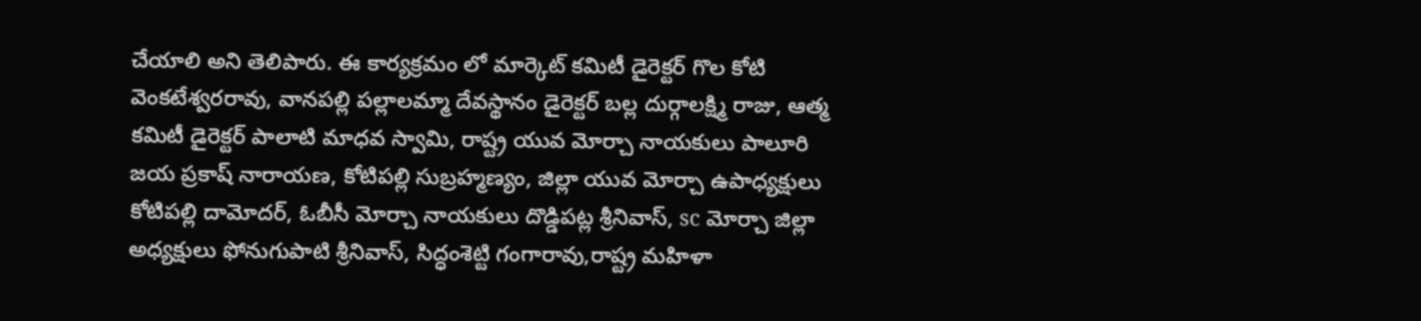చేయాలి అని తెలిపారు. ఈ కార్యక్రమం లో మార్కెట్ కమిటీ డైరెక్టర్ గొల కోటి వెంకటేశ్వరరావు, వానపల్లి పల్లాలమ్మా దేవస్థానం డైరెక్టర్ బల్ల దుర్గాలక్ష్మి రాజు, ఆత్మ కమిటీ డైరెక్టర్ పాలాటి మాధవ స్వామి, రాష్ట్ర యువ మోర్చా నాయకులు పాలూరి జయ ప్రకాష్ నారాయణ, కోటిపల్లి సుబ్రహ్మణ్యం, జిల్లా యువ మోర్చా ఉపాధ్యక్షులు కోటిపల్లి దామోదర్, ఓబీసీ మోర్చా నాయకులు దొడ్డిపట్ల శ్రీనివాస్, sc మోర్చా జిల్లా అధ్యక్షులు ఫోనుగుపాటి శ్రీనివాస్, సిద్ధంశెట్టి గంగారావు,రాష్ట్ర మహిళా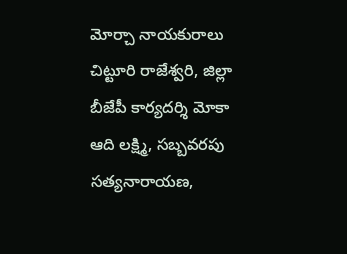మోర్చా నాయకురాలు చిట్టూరి రాజేశ్వరి, జిల్లా బీజేపీ కార్యదర్శి మోకా ఆది లక్ష్మి, సబ్బవరపు సత్యనారాయణ,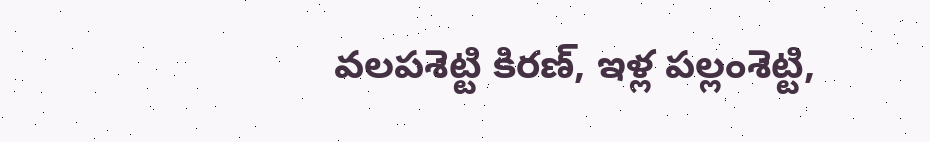వలపశెట్టి కిరణ్, ఇళ్ల పల్లంశెట్టి,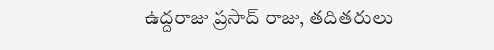ఉద్దరాజు ప్రసాద్ రాజు, తదితరులు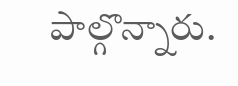పాల్గొన్నారు.